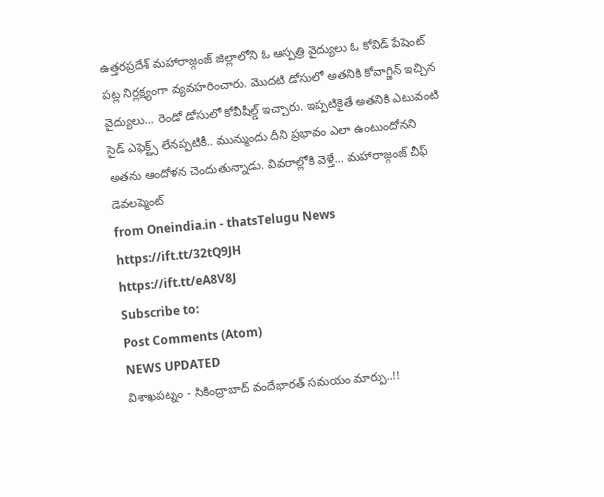ఉత్తరప్రదేశ్ మహారాజ్గంజ్ జిల్లాలోని ఓ ఆస్పత్రి వైద్యులు ఓ కోవిడ్ పేషెంట్ పట్ల నిర్లక్ష్యంగా వ్యవహరించారు. మొదటి డోసులో అతనికి కోవాగ్జిన్ ఇచ్చిన వైద్యులు... రెండో డోసులో కోవీషీల్డ్ ఇచ్చారు. ఇప్పటికైతే అతనికి ఎటువంటి సైడ్ ఎఫెక్ట్స్ లేనప్పటికీ.. మున్ముందు దీని ప్రభావం ఎలా ఉంటుందోనని అతను ఆందోళన చెందుతున్నాడు. వివరాల్లోకి వెళ్తే... మహారాజ్గంజ్ చీఫ్ డెవలప్మెంట్
from Oneindia.in - thatsTelugu News https://ift.tt/32tQ9JH
https://ift.tt/eA8V8J
Subscribe to:
Post Comments (Atom)
NEWS UPDATED
విశాఖపట్నం - సికింద్రాబాద్ వందేభారత్ సమయం మార్పు..!!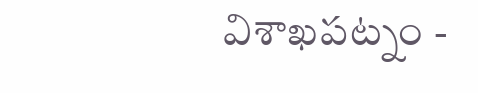విశాఖపట్నం -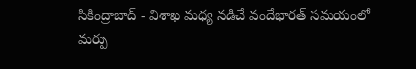సికింద్రాబాద్ - విశాఖ మధ్య నడిచే వందేభారత్ సమయంలో మర్పు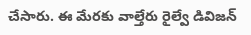చేసారు. ఈ మేరకు వాల్తేరు రైల్వే డివిజన్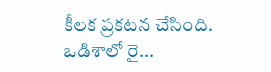కీలక ప్రకటన చేసింది. ఒడిశాలో రై...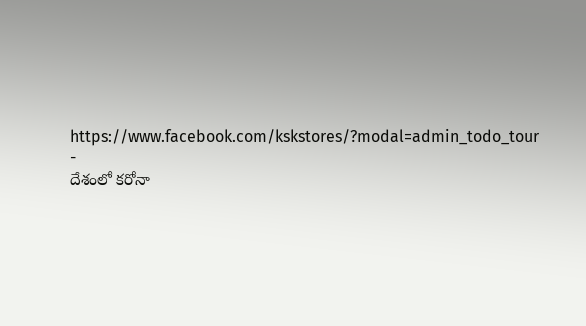https://www.facebook.com/kskstores/?modal=admin_todo_tour
-
దేశంలో కరోనా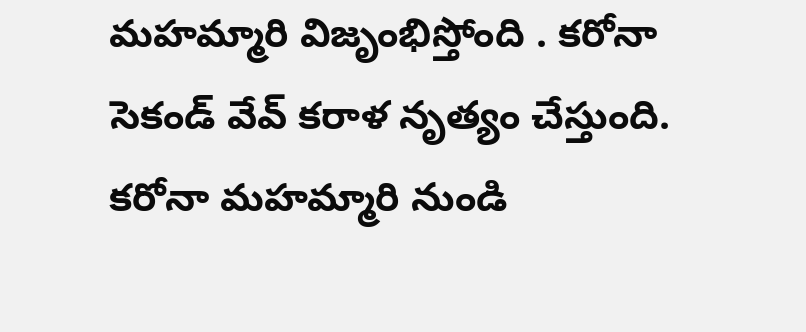మహమ్మారి విజృంభిస్తోంది . కరోనా సెకండ్ వేవ్ కరాళ నృత్యం చేస్తుంది. కరోనా మహమ్మారి నుండి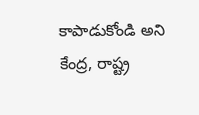కాపాడుకోండి అని కేంద్ర, రాష్ట్ర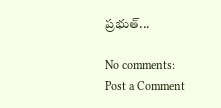ప్రభుత్...

No comments:
Post a Comment